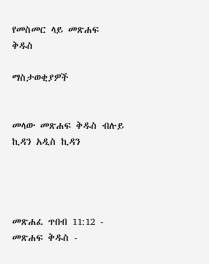የመስመር ላይ መጽሐፍ ቅዱስ

ማስታወቂያዎች


መላው መጽሐፍ ቅዱስ ብሉይ ኪዳን አዲስ ኪዳን




መጽሐፈ ጥበብ 11:12 - መጽሐፍ ቅዱስ -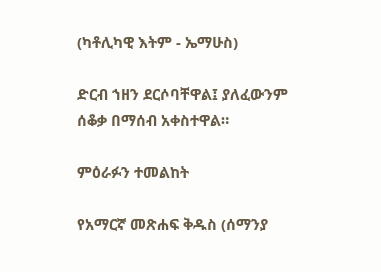(ካቶሊካዊ እትም - ኤማሁስ)

ድርብ ኀዘን ደርሶባቸዋል፤ ያለፈውንም ሰቆቃ በማሰብ አቀስተዋል።

ምዕራፉን ተመልከት

የአማርኛ መጽሐፍ ቅዱስ (ሰማንያ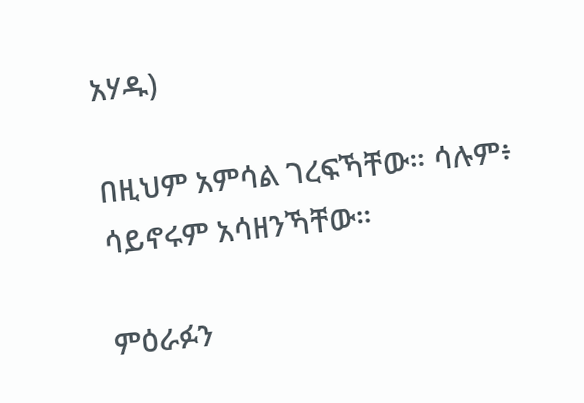አሃዱ)

በዚህም አምሳል ገረፍኻቸው። ሳሉም፥ ሳይኖሩም አሳዘንኻቸው።

ምዕራፉን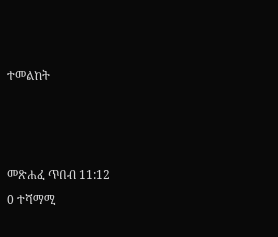ተመልከት



መጽሐፈ ጥበብ 11:12
0 ተሻማሚ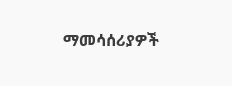ማመሳሰሪያዎች